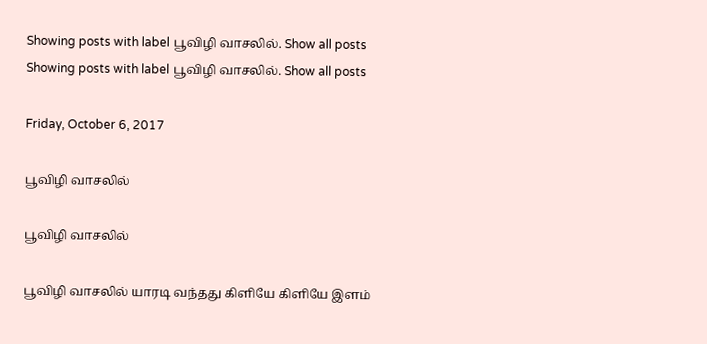Showing posts with label பூவிழி வாசலில். Show all posts
Showing posts with label பூவிழி வாசலில். Show all posts

Friday, October 6, 2017

பூவிழி வாசலில்

பூவிழி வாசலில்

பூவிழி வாசலில் யாரடி வந்தது கிளியே கிளியே இளம்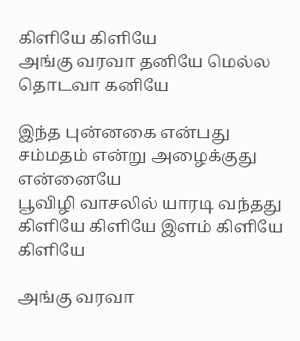கிளியே கிளியே
அங்கு வரவா தனியே மெல்ல தொடவா கனியே

இந்த புன்னகை என்பது சம்மதம் என்று அழைக்குது என்னையே
பூவிழி வாசலில் யாரடி வந்தது கிளியே கிளியே இளம் கிளியே கிளியே

அங்கு வரவா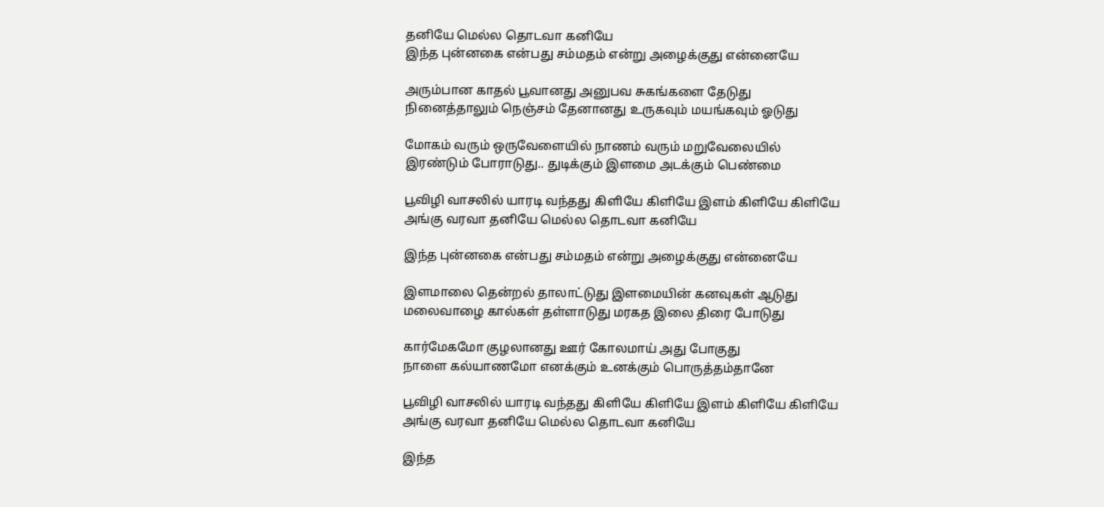தனியே மெல்ல தொடவா கனியே
இந்த புன்னகை என்பது சம்மதம் என்று அழைக்குது என்னையே

அரும்பான காதல் பூவானது அனுபவ சுகங்களை தேடுது
நினைத்தாலும் நெஞ்சம் தேனானது உருகவும் மயங்கவும் ஓடுது

மோகம் வரும் ஒருவேளையில் நாணம் வரும் மறுவேலையில்
இரண்டும் போராடுது.. துடிக்கும் இளமை அடக்கும் பெண்மை

பூவிழி வாசலில் யாரடி வந்தது கிளியே கிளியே இளம் கிளியே கிளியே
அங்கு வரவா தனியே மெல்ல தொடவா கனியே

இந்த புன்னகை என்பது சம்மதம் என்று அழைக்குது என்னையே

இளமாலை தென்றல் தாலாட்டுது இளமையின் கனவுகள் ஆடுது
மலைவாழை கால்கள் தள்ளாடுது மரகத இலை திரை போடுது

கார்மேகமோ குழலானது ஊர் கோலமாய் அது போகுது
நாளை கல்யாணமோ எனக்கும் உனக்கும் பொருத்தம்தானே

பூவிழி வாசலில் யாரடி வந்தது கிளியே கிளியே இளம் கிளியே கிளியே
அங்கு வரவா தனியே மெல்ல தொடவா கனியே

இந்த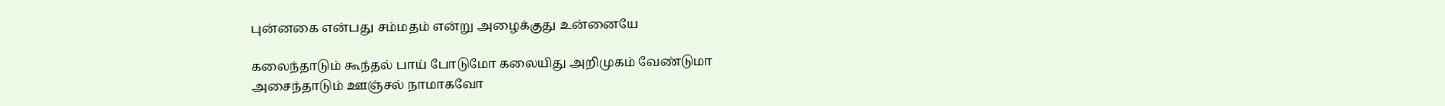புன்னகை என்பது சம்மதம் என்று அழைக்குது உன்னையே

கலைந்தாடும் கூந்தல் பாய் போடுமோ கலையிது அறிமுகம் வேண்டுமா
அசைந்தாடும் ஊஞ்சல் நாமாகவோ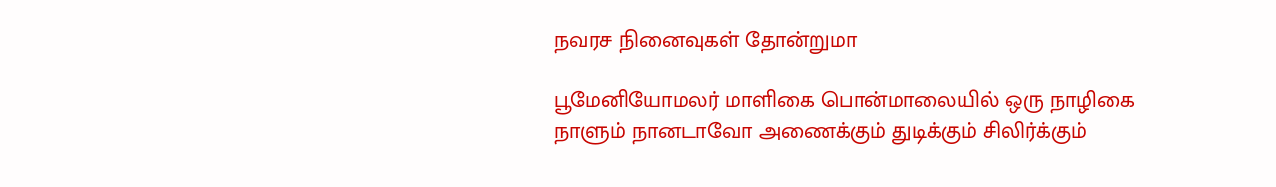நவரச நினைவுகள் தோன்றுமா

பூமேனியோமலர் மாளிகை பொன்மாலையில் ஒரு நாழிகை
நாளும் நானடாவோ அணைக்கும் துடிக்கும் சிலிர்க்கும்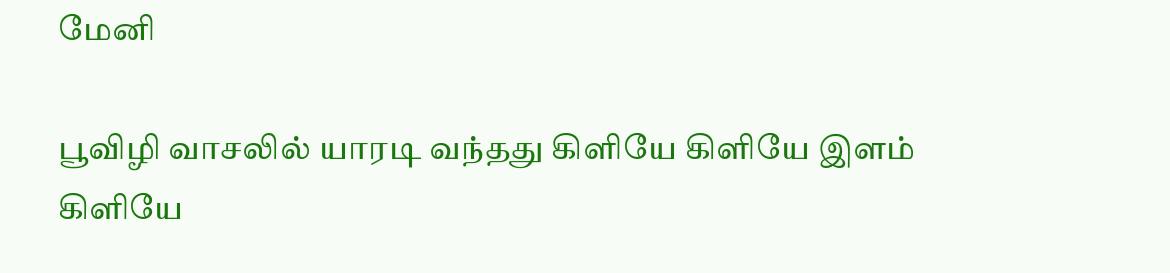மேனி

பூவிழி வாசலில் யாரடி வந்தது கிளியே கிளியே இளம் கிளியே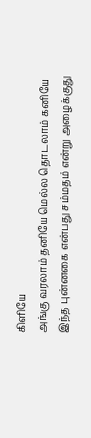கிளியே
அங்கு வரலாம் தனியே மெல்ல தொடலாம் கனியே
இந்த புன்னகை என்பது சம்மதம் என்று அழைக்குது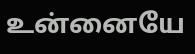உன்னையே